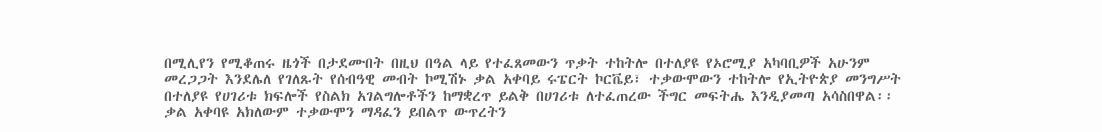በሚሊየን የሚቆጠሩ ዜጎች በታደሙበት በዚህ በዓል ላይ የተፈጸመውን ጥቃት ተከትሎ በተለያዩ የኦሮሚያ አካባቢዎች አሁንም መረጋጋት እንደሌለ የገለጹት የሰብዓዊ መብት ኮሚሽኑ ቃል አቀባይ ሩፔርት ኮርቬይ፣ ተቃውሞውን ተከትሎ የኢትዮጵያ መንግሥት በተለያዩ የሀገሪቱ ክፍሎች የስልክ አገልግሎቶችን ከማቋረጥ ይልቅ በሀገሪቱ ለተፈጠረው ችግር መፍትሔ እንዲያመጣ አሳስበዋል፡፡ ቃል አቀባዩ አክለውም ተቃውሞን ማዳፈን ይበልጥ ውጥረትን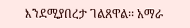እንደሚያበረታ ገልጸዋል፡፡ አማራ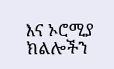እና ኦሮሚያ ክልሎችን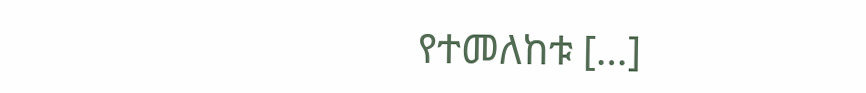የተመለከቱ […]